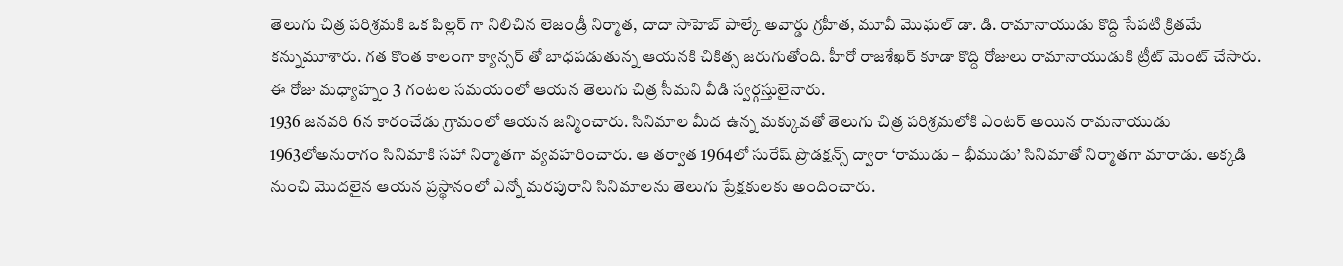తెలుగు చిత్ర పరిశ్రమకి ఒక పిల్లర్ గా నిలిచిన లెజండ్రీ నిర్మాత, దాదా సాహెబ్ పాల్కే అవార్డు గ్రహీత, మూవీ మొఘల్ డా. డి. రామానాయుడు కొద్ది సేపటి క్రితమే కన్నుమూశారు. గత కొంత కాలంగా క్యాన్సర్ తో బాధపడుతున్న ఆయనకి చికిత్స జరుగుతోంది. హీరో రాజశేఖర్ కూడా కొద్ది రోజులు రామానాయుడుకి ట్రీట్ మెంట్ చేసారు. ఈ రోజు మధ్యాహ్నం 3 గంటల సమయంలో ఆయన తెలుగు చిత్ర సీమని వీడి స్వర్గస్తులైనారు.
1936 జనవరి 6న కారంచేడు గ్రామంలో ఆయన జన్మించారు. సినిమాల మీద ఉన్న మక్కువతో తెలుగు చిత్ర పరిశ్రమలోకి ఎంటర్ అయిన రామనాయుడు 1963లోఅనురాగం సినిమాకి సహా నిర్మాతగా వ్యవహరించారు. ఆ తర్వాత 1964లో సురేష్ ప్రొడక్షన్స్ ద్వారా ‘రాముడు – భీముడు’ సినిమాతో నిర్మాతగా మారాడు. అక్కడి నుంచి మొదలైన ఆయన ప్రస్థానంలో ఎన్నో మరపురాని సినిమాలను తెలుగు ప్రేక్షకులకు అందించారు.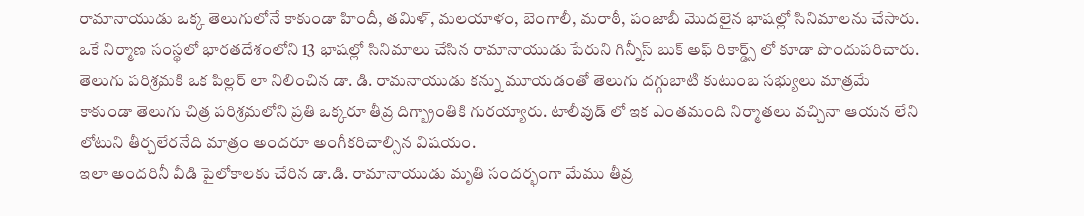రామానాయుడు ఒక్క తెలుగులోనే కాకుండా హిందీ, తమిళ్, మలయాళం, బెంగాలీ, మరాఠీ, పంజాబీ మొదలైన భాషల్లో సినిమాలను చేసారు. ఒకే నిర్మాణ సంస్థలో భారతదేశంలోని 13 భాషల్లో సినిమాలు చేసిన రామానాయుడు పేరుని గిన్నీస్ బుక్ అఫ్ రికార్డ్స్ లో కూడా పొందుపరిచారు. తెలుగు పరిశ్రమకి ఒక పిల్లర్ లా నిలించిన డా. డి. రామనాయుడు కన్ను మూయడంతో తెలుగు దగ్గుబాటి కుటుంబ సభ్యులు మాత్రమే కాకుండా తెలుగు చిత్ర పరిశ్రమలోని ప్రతి ఒక్కరూ తీవ్ర దిగ్బ్రాంతికి గురయ్యారు. టాలీవుడ్ లో ఇక ఎంతమంది నిర్మాతలు వచ్చినా ఆయన లేని లోటుని తీర్చలేరనేది మాత్రం అందరూ అంగీకరిచాల్సిన విషయం.
ఇలా అందరినీ వీడి పైలోకాలకు చేరిన డా.డి. రామానాయుడు మృతి సందర్భంగా మేము తీవ్ర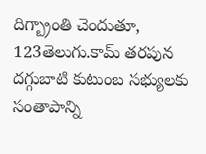దిగ్బ్రాంతి చెందుతూ, 123తెలుగు.కామ్ తరపున దగ్గుబాటి కుటుంబ సభ్యులకు సంతాపాన్ని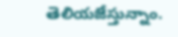తెలియజేస్తున్నాం.